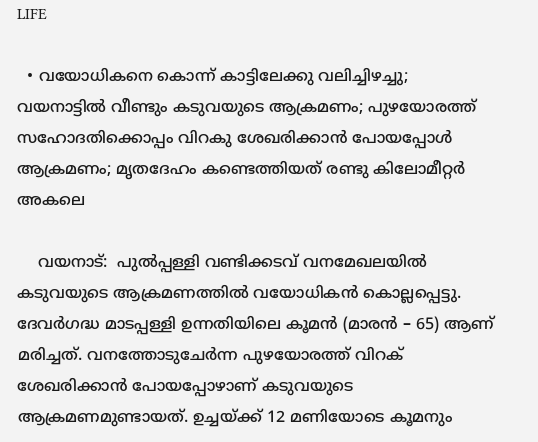LIFE

  • വയോധികനെ കൊന്ന് കാട്ടിലേക്കു വലിച്ചിഴച്ചു; വയനാട്ടില്‍ വീണ്ടും കടുവയുടെ ആക്രമണം; പുഴയോരത്ത് സഹോദതിക്കൊപ്പം വിറകു ശേഖരിക്കാന്‍ പോയപ്പോള്‍ ആക്രമണം; മൃതദേഹം കണ്ടെത്തിയത് രണ്ടു കിലോമീറ്റര്‍ അകലെ

    വയനാട്:  പുൽപ്പള്ളി വണ്ടിക്കടവ് വനമേഖലയിൽ കടുവയുടെ ആക്രമണത്തിൽ വയോധികൻ കൊല്ലപ്പെട്ടു. ദേവർഗദ്ധ മാടപ്പള്ളി ഉന്നതിയിലെ കൂമൻ (മാരൻ – 65) ആണ് മരിച്ചത്. വനത്തോടുചേർന്ന പുഴയോരത്ത് വിറക് ശേഖരിക്കാൻ പോയപ്പോഴാണ് കടുവയുടെ ആക്രമണമുണ്ടായത്. ഉച്ചയ്ക്ക് 12 മണിയോടെ കൂമനും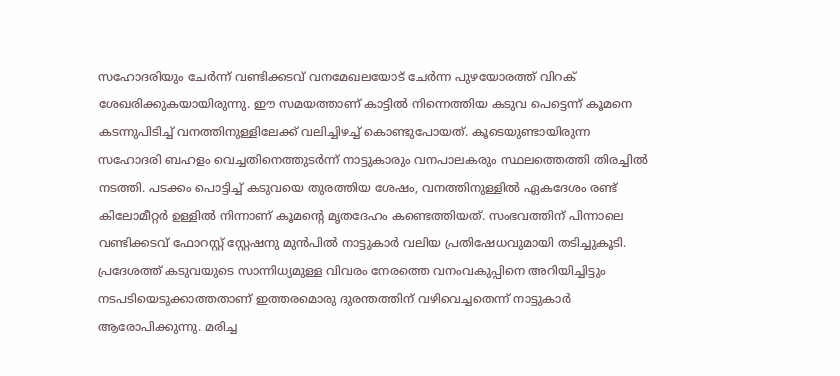സഹോദരിയും ചേർന്ന് വണ്ടിക്കടവ് വനമേഖലയോട് ചേർന്ന പുഴയോരത്ത് വിറക് ശേഖരിക്കുകയായിരുന്നു. ഈ സമയത്താണ് കാട്ടിൽ നിന്നെത്തിയ കടുവ പെട്ടെന്ന് കൂമനെ കടന്നുപിടിച്ച് വനത്തിനുള്ളിലേക്ക് വലിച്ചിഴച്ച് കൊണ്ടുപോയത്. കൂടെയുണ്ടായിരുന്ന സഹോദരി ബഹളം വെച്ചതിനെത്തുടർന്ന് നാട്ടുകാരും വനപാലകരും സ്ഥലത്തെത്തി തിരച്ചിൽ നടത്തി. പടക്കം പൊട്ടിച്ച് കടുവയെ തുരത്തിയ ശേഷം, വനത്തിനുള്ളിൽ ഏകദേശം രണ്ട് കിലോമീറ്റർ ഉള്ളിൽ നിന്നാണ് കൂമന്റെ മൃതദേഹം കണ്ടെത്തിയത്. സംഭവത്തിന് പിന്നാലെ വണ്ടിക്കടവ് ഫോറസ്റ്റ് സ്റ്റേഷനു മുൻപിൽ നാട്ടുകാർ വലിയ പ്രതിഷേധവുമായി തടിച്ചുകൂടി. പ്രദേശത്ത് കടുവയുടെ സാന്നിധ്യമുള്ള വിവരം നേരത്തെ വനംവകുപ്പിനെ അറിയിച്ചിട്ടും നടപടിയെടുക്കാത്തതാണ് ഇത്തരമൊരു ദുരന്തത്തിന് വഴിവെച്ചതെന്ന് നാട്ടുകാർ ആരോപിക്കുന്നു. മരിച്ച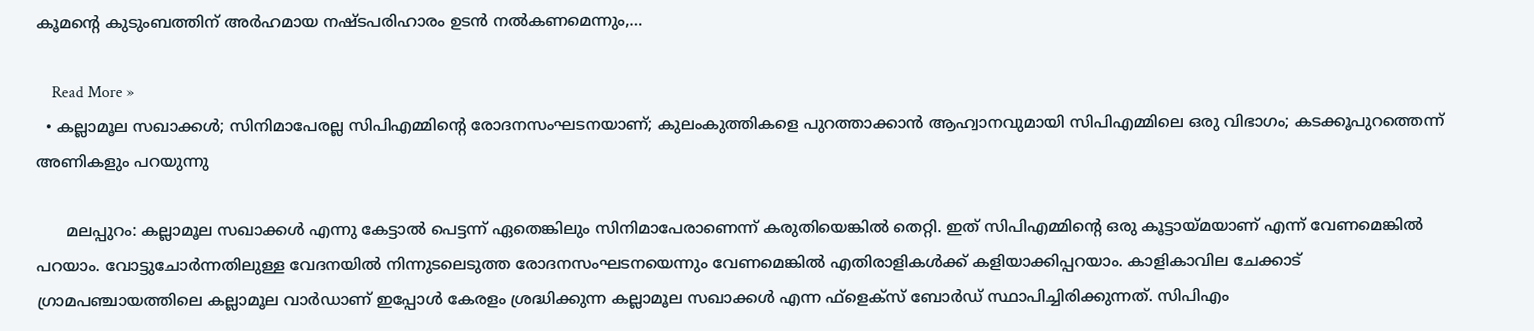കൂമന്റെ കുടുംബത്തിന് അർഹമായ നഷ്ടപരിഹാരം ഉടൻ നൽകണമെന്നും,…

    Read More »
  • കല്ലാമൂല സഖാക്കള്‍; സിനിമാപേരല്ല സിപിഎമ്മിന്റെ രോദനസംഘടനയാണ്; കുലംകുത്തികളെ പുറത്താക്കാന്‍ ആഹ്വാനവുമായി സിപിഎമ്മിലെ ഒരു വിഭാഗം; കടക്കൂപുറത്തെന്ന് അണികളും പറയുന്നു

      മലപ്പുറം: കല്ലാമൂല സഖാക്കള്‍ എന്നു കേട്ടാല്‍ പെട്ടന്ന് ഏതെങ്കിലും സിനിമാപേരാണെന്ന് കരുതിയെങ്കില്‍ തെറ്റി. ഇത് സിപിഎമ്മിന്റെ ഒരു കൂട്ടായ്മയാണ് എന്ന് വേണമെങ്കില്‍ പറയാം. വോട്ടുചോര്‍ന്നതിലുള്ള വേദനയില്‍ നിന്നുടലെടുത്ത രോദനസംഘടനയെന്നും വേണമെങ്കില്‍ എതിരാളികള്‍ക്ക് കളിയാക്കിപ്പറയാം. കാളികാവില ചേക്കാട് ഗ്രാമപഞ്ചായത്തിലെ കല്ലാമൂല വാര്‍ഡാണ് ഇപ്പോള്‍ കേരളം ശ്രദ്ധിക്കുന്ന കല്ലാമൂല സഖാക്കള്‍ എന്ന ഫ്‌ളെക്‌സ് ബോര്‍ഡ് സ്ഥാപിച്ചിരിക്കുന്നത്. സിപിഎം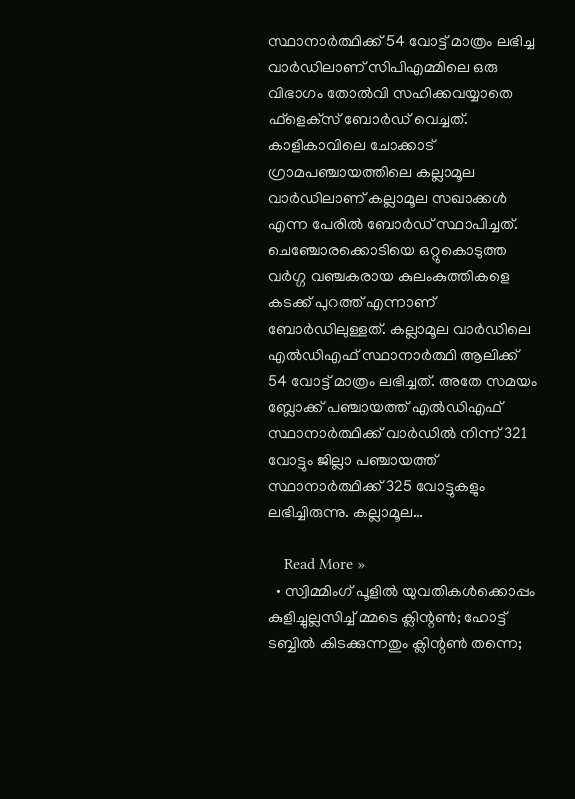സ്ഥാനാര്‍ത്ഥിക്ക് 54 വോട്ട് മാത്രം ലഭിച്ച വാര്‍ഡിലാണ് സിപിഎമ്മിലെ ഒരു വിഭാഗം തോല്‍വി സഹിക്കവയ്യാതെ ഫ്‌ളെക്‌സ് ബോര്‍ഡ് വെച്ചത്. കാളികാവിലെ ചോക്കാട് ഗ്രാമപഞ്ചായത്തിലെ കല്ലാമൂല വാര്‍ഡിലാണ് കല്ലാമൂല സഖാക്കള്‍ എന്ന പേരില്‍ ബോര്‍ഡ് സ്ഥാപിച്ചത്. ചെഞ്ചോരക്കൊടിയെ ഒറ്റുകൊടുത്ത വര്‍ഗ്ഗ വഞ്ചകരായ കുലംകുത്തികളെ കടക്ക് പുറത്ത് എന്നാണ് ബോര്‍ഡിലുള്ളത്. കല്ലാമൂല വാര്‍ഡിലെ എല്‍ഡിഎഫ് സ്ഥാനാര്‍ത്ഥി ആലിക്ക് 54 വോട്ട് മാത്രം ലഭിച്ചത്. അതേ സമയം ബ്ലോക്ക് പഞ്ചായത്ത് എല്‍ഡിഎഫ് സ്ഥാനാര്‍ത്ഥിക്ക് വാര്‍ഡില്‍ നിന്ന് 321 വോട്ടും ജില്ലാ പഞ്ചായത്ത് സ്ഥാനാര്‍ത്ഥിക്ക് 325 വോട്ടുകളും ലഭിച്ചിരുന്നു. കല്ലാമൂല…

    Read More »
  • സ്വിമ്മിംഗ് പൂളില്‍ യുവതികള്‍ക്കൊപ്പം കുളിച്ചുല്ലസിച്ച് മ്മടെ ക്ലിന്റണ്‍; ഹോട്ട് ടബ്ബില്‍ കിടക്കുന്നതും ക്ലിന്റണ്‍ തന്നെ;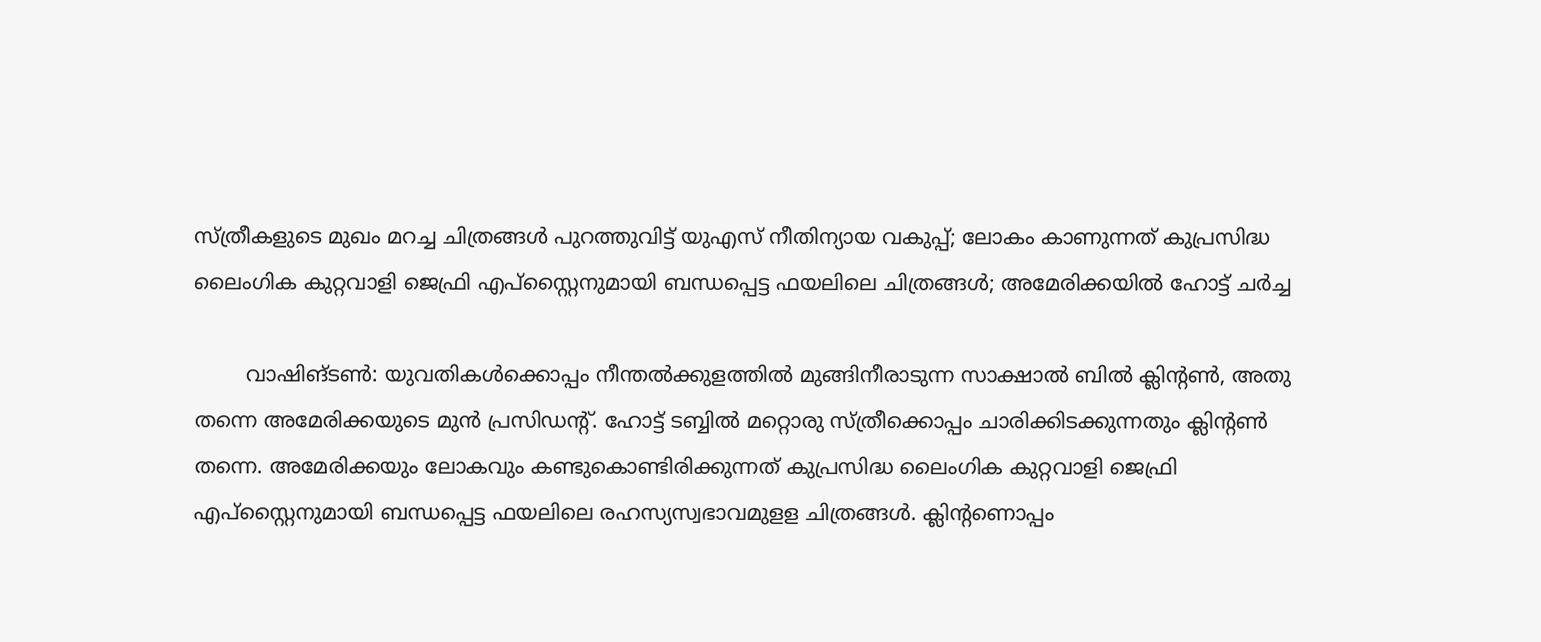സ്ത്രീകളുടെ മുഖം മറച്ച ചിത്രങ്ങള്‍ പുറത്തുവിട്ട് യുഎസ് നീതിന്യായ വകുപ്പ്; ലോകം കാണുന്നത് കുപ്രസിദ്ധ ലൈംഗിക കുറ്റവാളി ജെഫ്രി എപ്‌സ്റ്റൈനുമായി ബന്ധപ്പെട്ട ഫയലിലെ ചിത്രങ്ങള്‍; അമേരിക്കയില്‍ ഹോട്ട് ചര്‍ച്ച

        വാഷിങ്ടണ്‍: യുവതികള്‍ക്കൊപ്പം നീന്തല്‍ക്കുളത്തില്‍ മുങ്ങിനീരാടുന്ന സാക്ഷാല്‍ ബില്‍ ക്ലിന്റണ്‍, അതു തന്നെ അമേരിക്കയുടെ മുന്‍ പ്രസിഡന്റ്. ഹോട്ട് ടബ്ബില്‍ മറ്റൊരു സ്ത്രീക്കൊപ്പം ചാരിക്കിടക്കുന്നതും ക്ലിന്റണ്‍ തന്നെ. അമേരിക്കയും ലോകവും കണ്ടുകൊണ്ടിരിക്കുന്നത് കുപ്രസിദ്ധ ലൈംഗിക കുറ്റവാളി ജെഫ്രി എപ്‌സ്റ്റൈനുമായി ബന്ധപ്പെട്ട ഫയലിലെ രഹസ്യസ്വഭാവമുളള ചിത്രങ്ങള്‍. ക്ലിന്റണൊപ്പം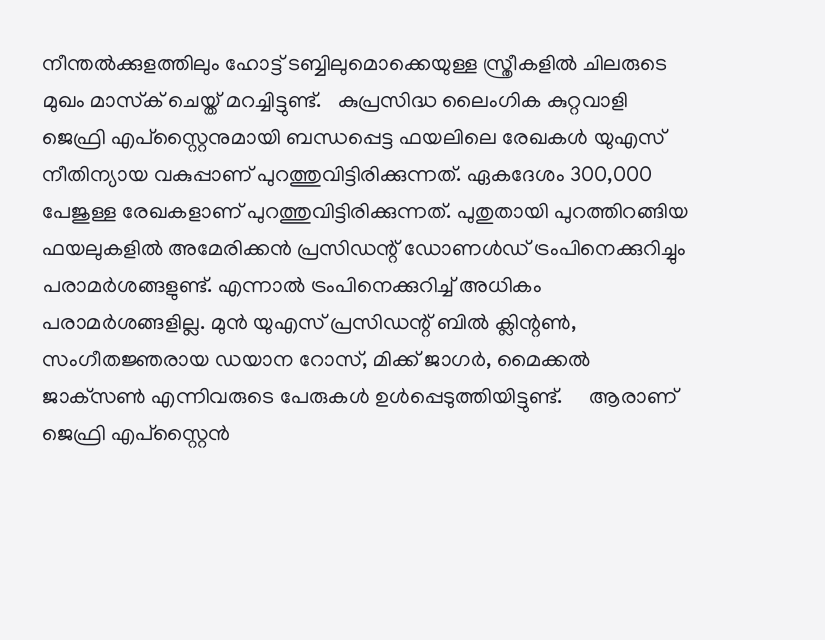നീന്തല്‍ക്കുളത്തിലും ഹോട്ട് ടബ്ബിലുമൊക്കെയുള്ള സ്ത്രീകളില്‍ ചിലരുടെ മുഖം മാസ്‌ക് ചെയ്ത് മറച്ചിട്ടുണ്ട്.   കുപ്രസിദ്ധ ലൈംഗിക കുറ്റവാളി ജെഫ്രി എപ്‌സ്റ്റൈനുമായി ബന്ധപ്പെട്ട ഫയലിലെ രേഖകള്‍ യുഎസ് നീതിന്യായ വകുപ്പാണ് പുറത്തുവിട്ടിരിക്കുന്നത്. ഏകദേശം 300,000 പേജുള്ള രേഖകളാണ് പുറത്തുവിട്ടിരിക്കുന്നത്. പുതുതായി പുറത്തിറങ്ങിയ ഫയലുകളില്‍ അമേരിക്കന്‍ പ്രസിഡന്റ് ഡോണള്‍ഡ് ട്രംപിനെക്കുറിച്ചും പരാമര്‍ശങ്ങളുണ്ട്. എന്നാല്‍ ട്രംപിനെക്കുറിച്ച് അധികം പരാമര്‍ശങ്ങളില്ല. മുന്‍ യുഎസ് പ്രസിഡന്റ് ബില്‍ ക്ലിന്റണ്‍, സംഗീതജ്ഞരായ ഡയാന റോസ്, മിക്ക് ജാഗര്‍, മൈക്കല്‍ ജാക്‌സണ്‍ എന്നിവരുടെ പേരുകള്‍ ഉള്‍പ്പെടുത്തിയിട്ടുണ്ട്.     ആരാണ് ജെഫ്രി എപ്‌സ്റ്റൈന്‍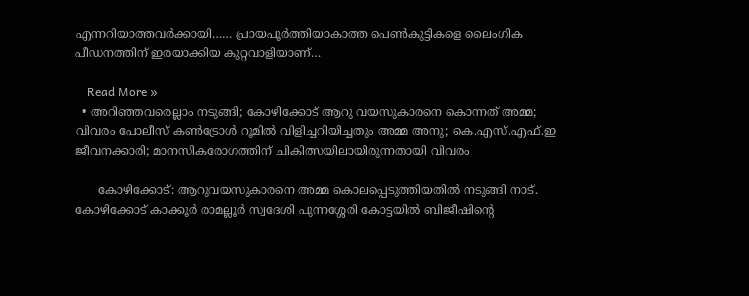എന്നറിയാത്തവര്‍ക്കായി…… പ്രായപൂര്‍ത്തിയാകാത്ത പെണ്‍കുട്ടികളെ ലൈംഗിക പീഡനത്തിന് ഇരയാക്കിയ കുറ്റവാളിയാണ്…

    Read More »
  • അറിഞ്ഞവരെല്ലാം നടുങ്ങി; കോഴിക്കോട് ആറു വയസുകാരനെ കൊന്നത് അമ്മ; വിവരം പോലീസ് കണ്‍ട്രോള്‍ റൂമില്‍ വിളിച്ചറിയിച്ചതും അമ്മ അനു; കെ.എസ്.എഫ്.ഇ ജീവനക്കാരി; മാനസികരോഗത്തിന് ചികിത്സയിലായിരുന്നതായി വിവരം

      കോഴിക്കോട്: ആറുവയസുകാരനെ അമ്മ കൊലപ്പെടുത്തിയതില്‍ നടുങ്ങി നാട്. കോഴിക്കോട് കാക്കൂര്‍ രാമല്ലൂര്‍ സ്വദേശി പുന്നശ്ശേരി കോട്ടയില്‍ ബിജീഷിന്റെ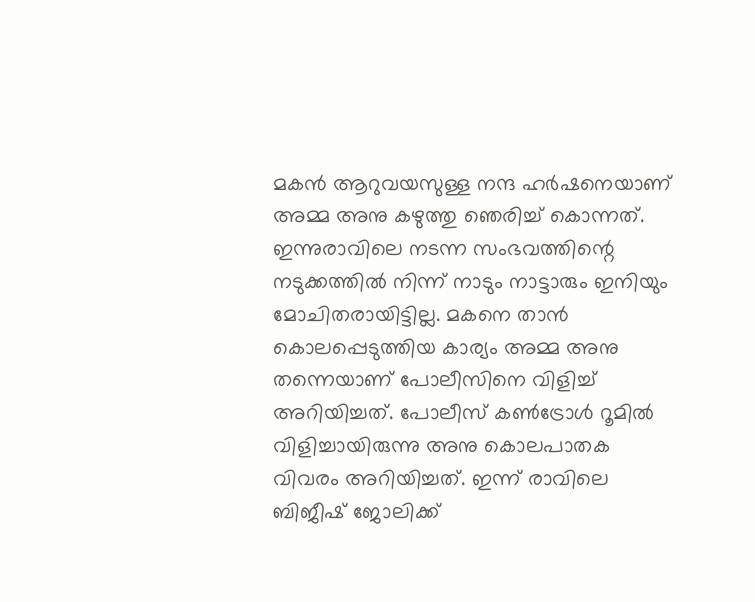മകന്‍ ആറുവയസുള്ള നന്ദ ഹര്‍ഷനെയാണ് അമ്മ അനു കഴുത്തു ഞെരിച്ച് കൊന്നത്. ഇന്നുരാവിലെ നടന്ന സംഭവത്തിന്റെ നടുക്കത്തില്‍ നിന്ന് നാടും നാട്ടാരും ഇനിയും മോചിതരായിട്ടില്ല. മകനെ താന്‍ കൊലപ്പെടുത്തിയ കാര്യം അമ്മ അനു തന്നെയാണ് പോലീസിനെ വിളിച്ച് അറിയിച്ചത്. പോലീസ് കണ്‍ട്രോള്‍ റൂമില്‍ വിളിച്ചായിരുന്നു അനു കൊലപാതക വിവരം അറിയിച്ചത്. ഇന്ന് രാവിലെ ബിജീഷ് ജോലിക്ക്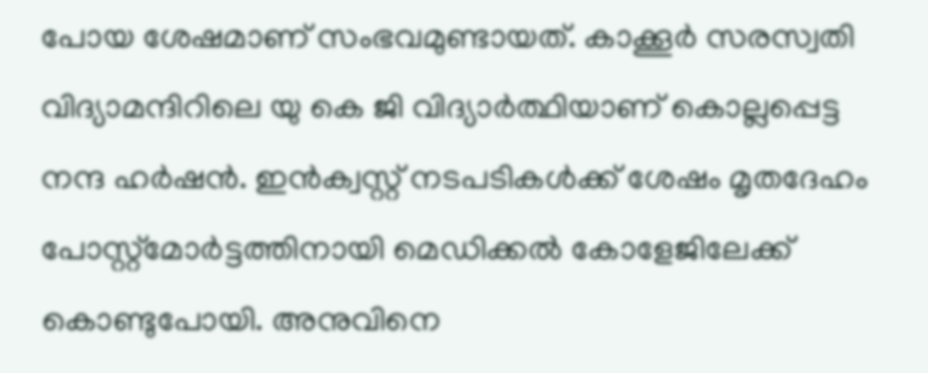പോയ ശേഷമാണ് സംഭവമുണ്ടായത്. കാക്കൂര്‍ സരസ്വതി വിദ്യാമന്ദിറിലെ യു കെ ജി വിദ്യാര്‍ത്ഥിയാണ് കൊല്ലപ്പെട്ട നന്ദ ഹര്‍ഷന്‍. ഇന്‍ക്വസ്റ്റ് നടപടികള്‍ക്ക് ശേഷം മൃതദേഹം പോസ്റ്റ്മോര്‍ട്ടത്തിനായി മെഡിക്കല്‍ കോളേജിലേക്ക് കൊണ്ടുപോയി. അനുവിനെ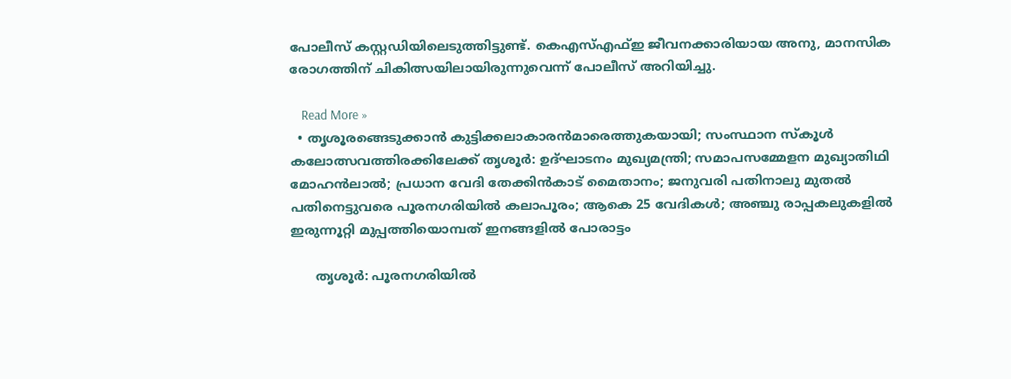പോലീസ് കസ്റ്റഡിയിലെടുത്തിട്ടുണ്ട്. കെഎസ്എഫ്ഇ ജീവനക്കാരിയായ അനു, മാനസിക രോഗത്തിന് ചികിത്സയിലായിരുന്നുവെന്ന് പോലീസ് അറിയിച്ചു.

    Read More »
  • തൃശൂരങ്ങെടുക്കാന്‍ കുട്ടിക്കലാകാരന്‍മാരെത്തുകയായി; സംസ്ഥാന സ്‌കൂള്‍ കലോത്സവത്തിരക്കിലേക്ക് തൃശൂര്‍: ഉദ്ഘാടനം മുഖ്യമന്ത്രി; സമാപസമ്മേളന മുഖ്യാതിഥി മോഹന്‍ലാല്‍; പ്രധാന വേദി തേക്കിന്‍കാട് മൈതാനം; ജനുവരി പതിനാലു മുതല്‍ പതിനെട്ടുവരെ പൂരനഗരിയില്‍ കലാപൂരം; ആകെ 25 വേദികള്‍; അഞ്ചു രാപ്പകലുകളില്‍ ഇരുന്നൂറ്റി മുപ്പത്തിയൊമ്പത് ഇനങ്ങളില്‍ പോരാട്ടം

      തൃശൂര്‍: പൂരനഗരിയില്‍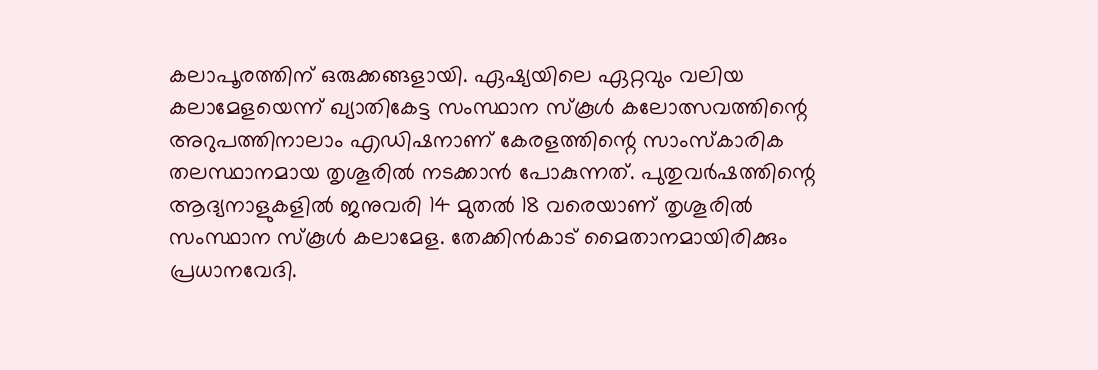കലാപൂരത്തിന് ഒരുക്കങ്ങളായി. ഏഷ്യയിലെ ഏറ്റവും വലിയ കലാമേളയെന്ന് ഖ്യാതികേട്ട സംസ്ഥാന സ്‌കൂള്‍ കലോത്സവത്തിന്റെ അറുപത്തിനാലാം എഡിഷനാണ് കേരളത്തിന്റെ സാംസ്‌കാരിക തലസ്ഥാനമായ തൃശൂരില്‍ നടക്കാന്‍ പോകുന്നത്. പുതുവര്‍ഷത്തിന്റെ ആദ്യനാളുകളില്‍ ജനുവരി 14 മുതല്‍ 18 വരെയാണ് തൃശൂരില്‍ സംസ്ഥാന സ്‌കൂള്‍ കലാമേള. തേക്കിന്‍കാട് മൈതാനമായിരിക്കും പ്രധാനവേദി.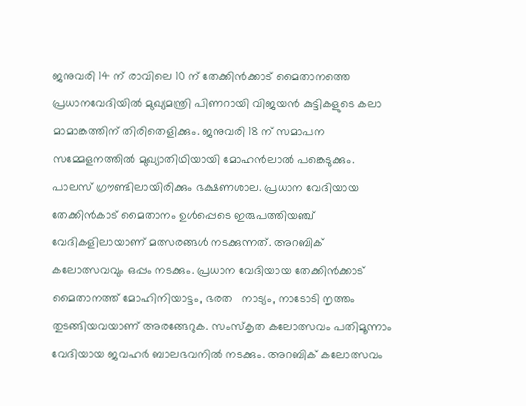ജനുവരി 14 ന് രാവിലെ 10 ന് തേക്കിന്‍ക്കാട് മൈതാനത്തെ പ്രധാനവേദിയില്‍ മുഖ്യമന്ത്രി പിണറായി വിജയന്‍ കുട്ടികളുടെ കലാ മാമാങ്കത്തിന് തിരിതെളിക്കും. ജനുവരി 18 ന് സമാപന സമ്മേളനത്തില്‍ മുഖ്യാതിഥിയായി മോഹന്‍ലാല്‍ പങ്കെടുക്കും. പാലസ് ഗ്രൗണ്ടിലായിരിക്കും ഭക്ഷണശാല. പ്രധാന വേദിയായ തേക്കിന്‍കാട് മൈതാനം ഉള്‍പ്പെടെ ഇരുപത്തിയഞ്ച് വേദികളിലായാണ് മത്സരങ്ങള്‍ നടക്കുന്നത്. അറബിക് കലോത്സവവും ഒപ്പം നടക്കും. പ്രധാന വേദിയായ തേക്കിന്‍ക്കാട് മൈതാനത്ത് മോഹിനിയാട്ടം, ഭരത   നാട്യം, നാടോടി നൃത്തം തുടങ്ങിയവയാണ് അരങ്ങേറുക. സംസ്‌കൃത കലോത്സവം പതിമൂന്നാം വേദിയായ ജവഹര്‍ ബാലഭവനില്‍ നടക്കും. അറബിക് കലോത്സവം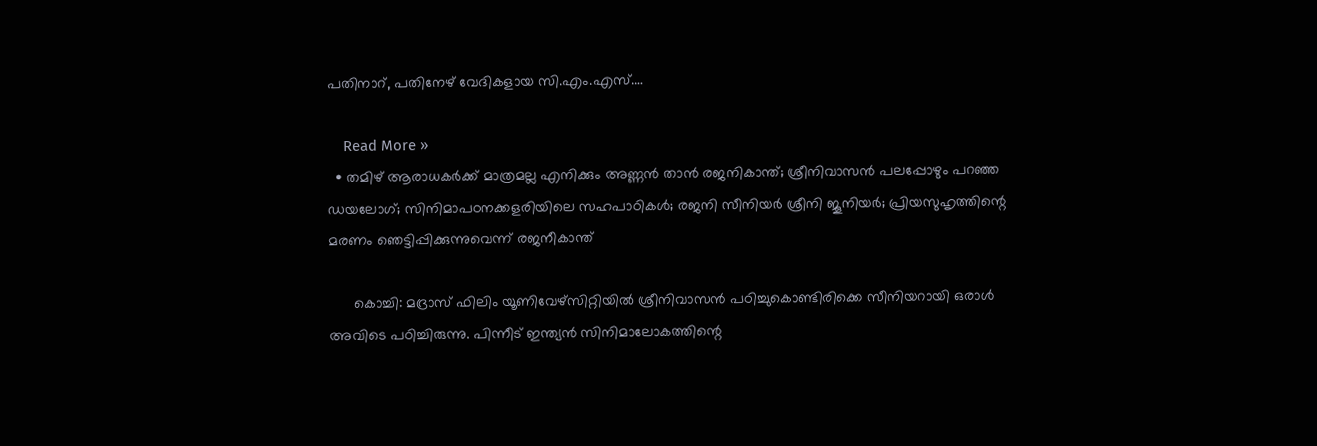പതിനാറ്, പതിനേഴ് വേദികളായ സി.എം.എസ്.…

    Read More »
  • തമിഴ് ആരാധകര്‍ക്ക് മാത്രമല്ല എനിക്കും അണ്ണന്‍ താന്‍ രജനികാന്ത്; ശ്രീനിവാസന്‍ പലപ്പോഴും പറഞ്ഞ ഡയലോഗ്; സിനിമാപഠനക്കളരിയിലെ സഹപാഠികള്‍; രജനി സീനിയര്‍ ശ്രീനി ജൂനിയര്‍; പ്രിയസുഹൃത്തിന്റെ മരണം ഞെട്ടിപ്പിക്കുന്നുവെന്ന് രജനീകാന്ത്

      കൊച്ചി: മദ്രാസ് ഫിലിം യൂണിവേഴ്‌സിറ്റിയില്‍ ശ്രീനിവാസന്‍ പഠിച്ചുകൊണ്ടിരിക്കെ സീനിയറായി ഒരാള്‍ അവിടെ പഠിച്ചിരുന്നു. പിന്നീട് ഇന്ത്യന്‍ സിനിമാലോകത്തിന്റെ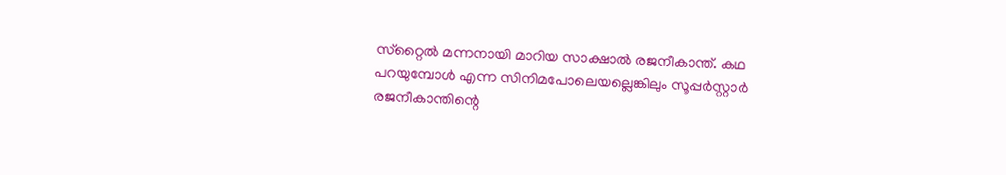സ്‌റ്റൈല്‍ മന്നനായി മാറിയ സാക്ഷാല്‍ രജനീകാന്ത്. കഥ പറയുമ്പോള്‍ എന്ന സിനിമപോലെയല്ലെങ്കിലും സൂപ്പര്‍സ്റ്റാര്‍ രജനീകാന്തിന്റെ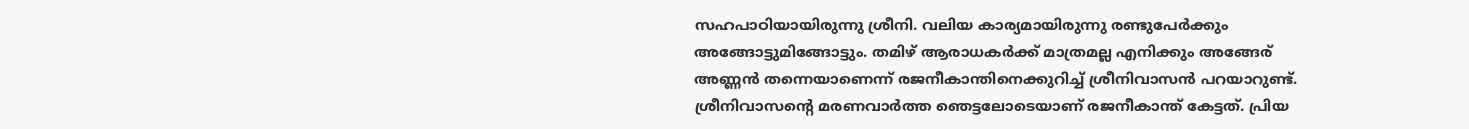സഹപാഠിയായിരുന്നു ശ്രീനി. വലിയ കാര്യമായിരുന്നു രണ്ടുപേര്‍ക്കും അങ്ങോട്ടുമിങ്ങോട്ടും. തമിഴ് ആരാധകര്‍ക്ക് മാത്രമല്ല എനിക്കും അങ്ങേര് അണ്ണന്‍ തന്നെയാണെന്ന് രജനീകാന്തിനെക്കുറിച്ച് ശ്രീനിവാസന്‍ പറയാറുണ്ട്. ശ്രീനിവാസന്റെ മരണവാര്‍ത്ത ഞെട്ടലോടെയാണ് രജനീകാന്ത് കേട്ടത്. പ്രിയ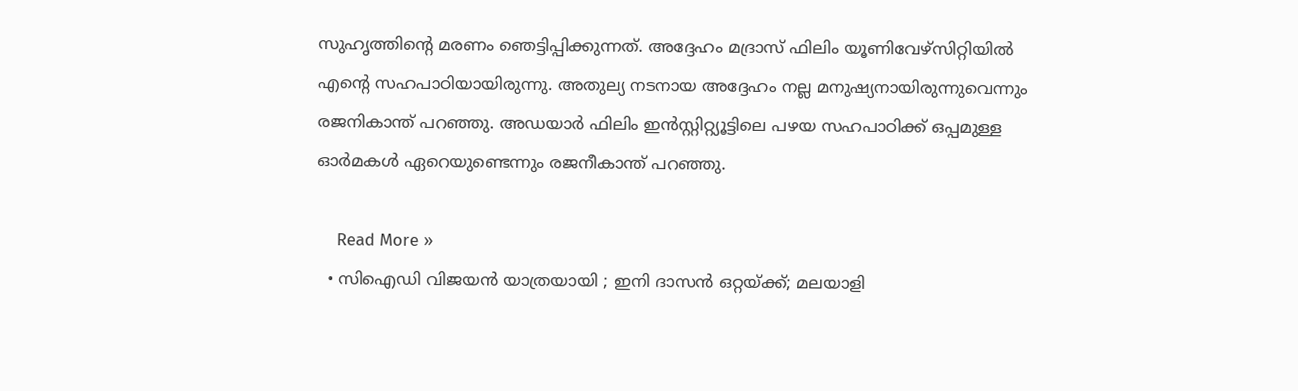സുഹൃത്തിന്റെ മരണം ഞെട്ടിപ്പിക്കുന്നത്. അദ്ദേഹം മദ്രാസ് ഫിലിം യൂണിവേഴ്സിറ്റിയില്‍ എന്റെ സഹപാഠിയായിരുന്നു. അതുല്യ നടനായ അദ്ദേഹം നല്ല മനുഷ്യനായിരുന്നുവെന്നും രജനികാന്ത് പറഞ്ഞു. അഡയാര്‍ ഫിലിം ഇന്‍സ്റ്റിറ്റ്യൂട്ടിലെ പഴയ സഹപാഠിക്ക് ഒപ്പമുള്ള ഓര്‍മകള്‍ ഏറെയുണ്ടെന്നും രജനീകാന്ത് പറഞ്ഞു.

    Read More »
  • സിഐഡി വിജയന്‍ യാത്രയായി ; ഇനി ദാസന്‍ ഒറ്റയ്ക്ക്; മലയാളി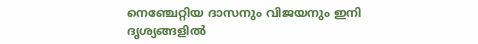നെഞ്ചേറ്റിയ ദാസനും വിജയനും ഇനി ദൃശ്യങ്ങളില്‍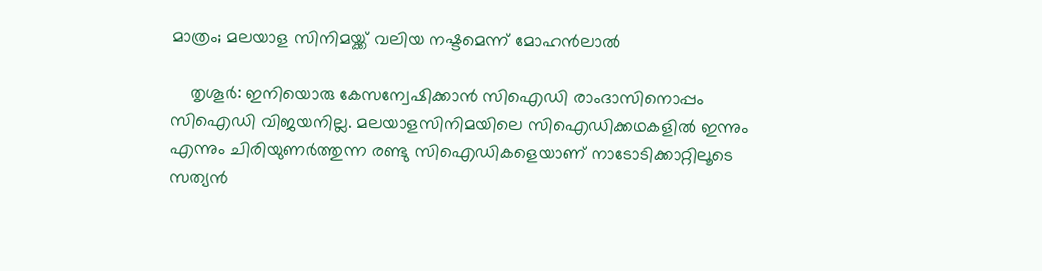മാത്രം; മലയാള സിനിമയ്ക്ക് വലിയ നഷ്ടമെന്ന് മോഹന്‍ലാല്‍

    തൃശൂര്‍: ഇനിയൊരു കേസന്വേഷിക്കാന്‍ സിഐഡി രാംദാസിനൊപ്പം സിഐഡി വിജയനില്ല. മലയാളസിനിമയിലെ സിഐഡിക്കഥകളില്‍ ഇന്നും എന്നും ചിരിയുണര്‍ത്തുന്ന രണ്ടു സിഐഡികളെയാണ് നാടോടിക്കാറ്റിലൂടെ സത്യന്‍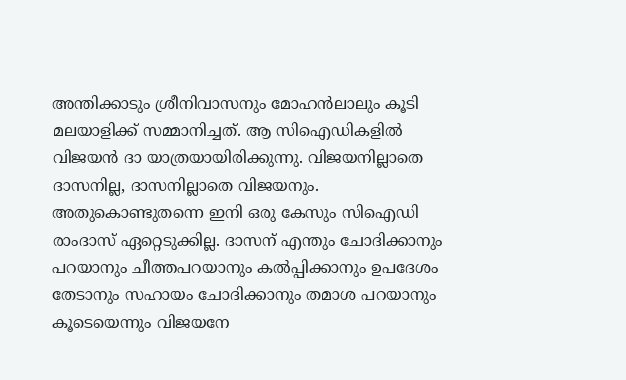അന്തിക്കാടും ശ്രീനിവാസനും മോഹന്‍ലാലും കൂടി മലയാളിക്ക് സമ്മാനിച്ചത്. ആ സിഐഡികളില്‍ വിജയന്‍ ദാ യാത്രയായിരിക്കുന്നു. വിജയനില്ലാതെ ദാസനില്ല, ദാസനില്ലാതെ വിജയനും. അതുകൊണ്ടുതന്നെ ഇനി ഒരു കേസും സിഐഡി രാംദാസ് ഏറ്റെടുക്കില്ല. ദാസന് എന്തും ചോദിക്കാനും പറയാനും ചീത്തപറയാനും കല്‍പ്പിക്കാനും ഉപദേശം തേടാനും സഹായം ചോദിക്കാനും തമാശ പറയാനും കൂടെയെന്നും വിജയനേ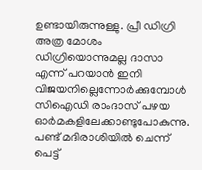ഉണ്ടായിരുന്നുള്ളു. പ്രീ ഡിഗ്രി അത്ര മോശം ഡിഗ്രിയൊന്നുമല്ല ദാസാ എന്ന് പറയാന്‍ ഇനി വിജയനില്ലെന്നോര്‍ക്കുമ്പോള്‍ സിഐഡി രാംദാസ് പഴയ ഓര്‍മകളിലേക്കാണ്ടുപോകുന്നു. പണ്ട് മദിരാശിയില്‍ ചെന്ന് പെട്ട്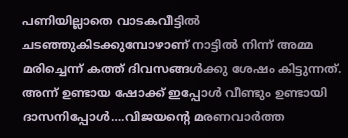പണിയില്ലാതെ വാടകവീട്ടില്‍ ചടഞ്ഞുകിടക്കുമ്പോഴാണ് നാട്ടില്‍ നിന്ന് അമ്മ മരിച്ചെന്ന് കത്ത് ദിവസങ്ങള്‍ക്കു ശേഷം കിട്ടുന്നത്. അന്ന് ഉണ്ടായ ഷോക്ക് ഇപ്പോള്‍ വീണ്ടും ഉണ്ടായി ദാസനിപ്പോള്‍….വിജയന്റെ മരണവാര്‍ത്ത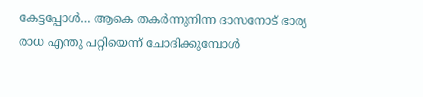കേട്ടപ്പോള്‍… ആകെ തകര്‍ന്നുനിന്ന ദാസനോട് ഭാര്യ രാധ എന്തു പറ്റിയെന്ന് ചോദിക്കുമ്പോള്‍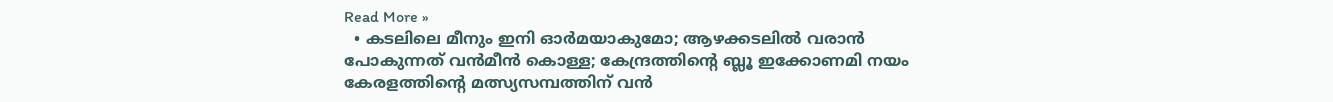Read More »
  • കടലിലെ മീനും ഇനി ഓര്‍മയാകുമോ; ആഴക്കടലില്‍ വരാന്‍ പോകുന്നത് വന്‍മീന്‍ കൊള്ള; കേന്ദ്രത്തിന്റെ ബ്ലൂ ഇക്കോണമി നയം കേരളത്തിന്റെ മത്സ്യസമ്പത്തിന് വന്‍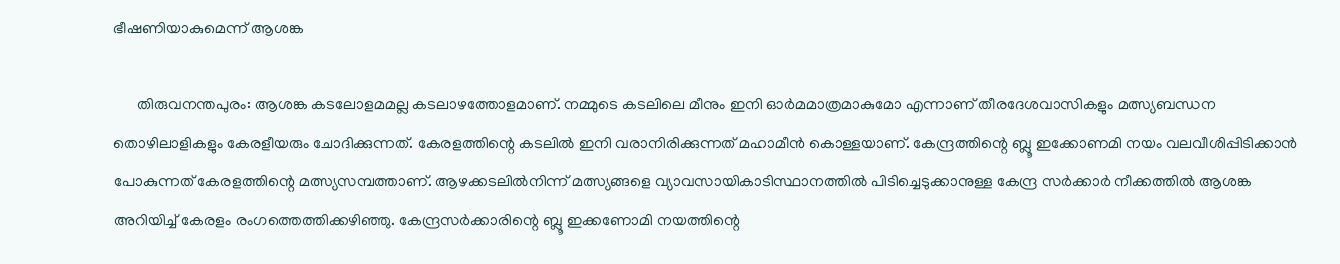ഭീഷണിയാകുമെന്ന് ആശങ്ക

      തിരുവനന്തപുരം: ആശങ്ക കടലോളമമല്ല കടലാഴത്തോളമാണ്. നമ്മുടെ കടലിലെ മീനും ഇനി ഓര്‍മമാത്രമാകുമോ എന്നാണ് തീരദേശവാസികളും മത്സ്യബന്ധന തൊഴിലാളികളും കേരളീയരും ചോദിക്കുന്നത്. കേരളത്തിന്റെ കടലില്‍ ഇനി വരാനിരിക്കുന്നത് മഹാമീന്‍ കൊള്ളയാണ്. കേന്ദ്രത്തിന്റെ ബ്ലൂ ഇക്കോണമി നയം വലവീശിപ്പിടിക്കാന്‍ പോകുന്നത് കേരളത്തിന്റെ മത്സ്യസമ്പത്താണ്. ആഴക്കടലില്‍നിന്ന് മത്സ്യങ്ങളെ വ്യാവസായികാടിസ്ഥാനത്തില്‍ പിടിച്ചെടുക്കാനുള്ള കേന്ദ്ര സര്‍ക്കാര്‍ നീക്കത്തില്‍ ആശങ്ക അറിയിച്ച് കേരളം രംഗത്തെത്തിക്കഴിഞ്ഞു. കേന്ദ്രസര്‍ക്കാരിന്റെ ബ്ലൂ ഇക്കണോമി നയത്തിന്റെ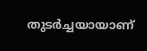തുടര്‍ച്ചയായാണ്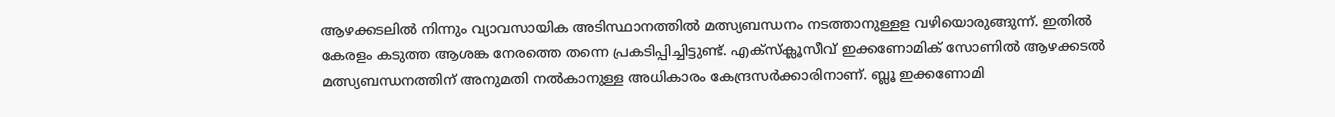ആഴക്കടലില്‍ നിന്നും വ്യാവസായിക അടിസ്ഥാനത്തില്‍ മത്സ്യബന്ധനം നടത്താനുള്ളള വഴിയൊരുങ്ങുന്ന്. ഇതില്‍ കേരളം കടുത്ത ആശങ്ക നേരത്തെ തന്നെ പ്രകടിപ്പിച്ചിട്ടുണ്ട്. എക്‌സ്‌ക്ലൂസീവ് ഇക്കണോമിക് സോണില്‍ ആഴക്കടല്‍ മത്സ്യബന്ധനത്തിന് അനുമതി നല്‍കാനുള്ള അധികാരം കേന്ദ്രസര്‍ക്കാരിനാണ്. ബ്ലൂ ഇക്കണോമി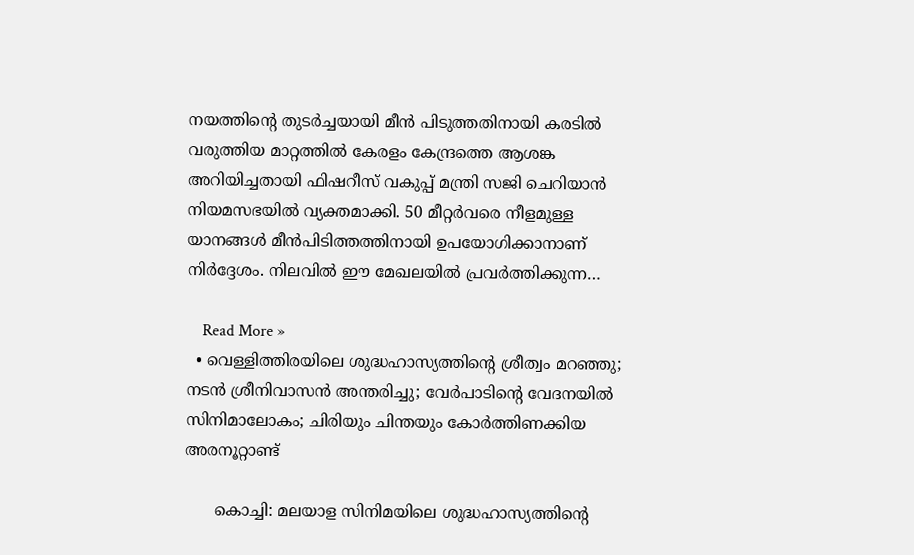നയത്തിന്റെ തുടര്‍ച്ചയായി മീന്‍ പിടുത്തതിനായി കരടില്‍ വരുത്തിയ മാറ്റത്തില്‍ കേരളം കേന്ദ്രത്തെ ആശങ്ക അറിയിച്ചതായി ഫിഷറീസ് വകുപ്പ് മന്ത്രി സജി ചെറിയാന്‍ നിയമസഭയില്‍ വ്യക്തമാക്കി. 50 മീറ്റര്‍വരെ നീളമുള്ള യാനങ്ങള്‍ മീന്‍പിടിത്തത്തിനായി ഉപയോഗിക്കാനാണ് നിര്‍ദ്ദേശം. നിലവില്‍ ഈ മേഖലയില്‍ പ്രവര്‍ത്തിക്കുന്ന…

    Read More »
  • വെള്ളിത്തിരയിലെ ശുദ്ധഹാസ്യത്തിന്റെ ശ്രീത്വം മറഞ്ഞു; നടന്‍ ശ്രീനിവാസന്‍ അന്തരിച്ചു; വേര്‍പാടിന്റെ വേദനയില്‍ സിനിമാലോകം; ചിരിയും ചിന്തയും കോര്‍ത്തിണക്കിയ അരനൂറ്റാണ്ട്

      കൊച്ചി: മലയാള സിനിമയിലെ ശുദ്ധഹാസ്യത്തിന്റെ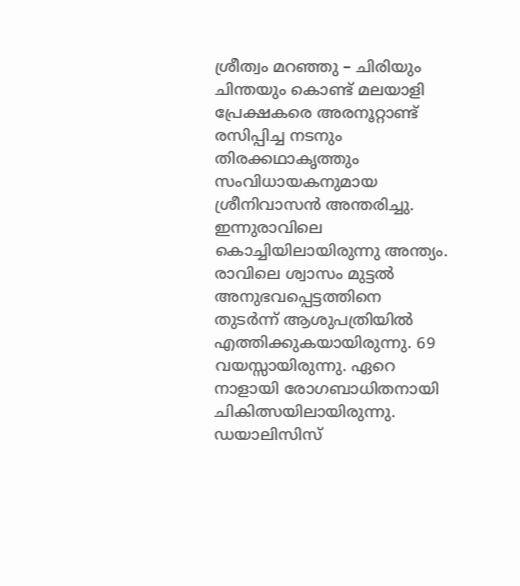ശ്രീത്വം മറഞ്ഞു – ചിരിയും ചിന്തയും കൊണ്ട് മലയാളി പ്രേക്ഷകരെ അരനൂറ്റാണ്ട് രസിപ്പിച്ച നടനും തിരക്കഥാകൃത്തും സംവിധായകനുമായ ശ്രീനിവാസന്‍ അന്തരിച്ചു. ഇന്നുരാവിലെ കൊച്ചിയിലായിരുന്നു അന്ത്യം. രാവിലെ ശ്വാസം മുട്ടല്‍ അനുഭവപ്പെട്ടത്തിനെ തുടര്‍ന്ന് ആശുപത്രിയില്‍ എത്തിക്കുകയായിരുന്നു. 69 വയസ്സായിരുന്നു. ഏറെ നാളായി രോഗബാധിതനായി ചികിത്സയിലായിരുന്നു. ഡയാലിസിസ്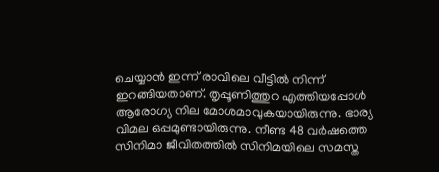ചെയ്യാന്‍ ഇന്ന് രാവിലെ വീട്ടില്‍ നിന്ന് ഇറങ്ങിയതാണ്. തൃപ്പൂണിത്തുറ എത്തിയപ്പോള്‍ ആരോഗ്യ നില മോശമാവുകയായിരുന്നു. ഭാര്യ വിമല ഒപ്പമുണ്ടായിരുന്നു. നീണ്ട 48 വര്‍ഷത്തെ സിനിമാ ജീവിതത്തില്‍ സിനിമയിലെ സമസ്ത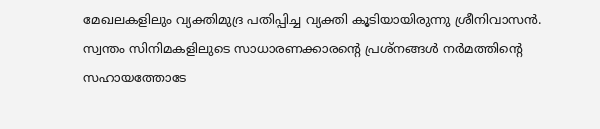മേഖലകളിലും വ്യക്തിമുദ്ര പതിപ്പിച്ച വ്യക്തി കൂടിയായിരുന്നു ശ്രീനിവാസന്‍. സ്വന്തം സിനിമകളിലുടെ സാധാരണക്കാരന്റെ പ്രശ്നങ്ങള്‍ നര്‍മത്തിന്റെ സഹായത്തോടേ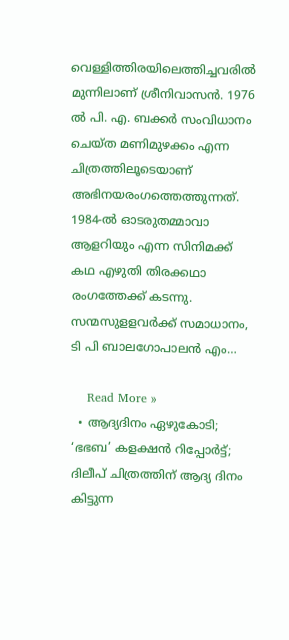വെള്ളിത്തിരയിലെത്തിച്ചവരില്‍ മുന്നിലാണ് ശ്രീനിവാസന്‍. 1976 ല്‍ പി. എ. ബക്കര്‍ സംവിധാനം ചെയ്ത മണിമുഴക്കം എന്ന ചിത്രത്തിലൂടെയാണ് അഭിനയരംഗത്തെത്തുന്നത്. 1984-ല്‍ ഓടരുതമ്മാവാ ആളറിയും എന്ന സിനിമക്ക് കഥ എഴുതി തിരക്കഥാ രംഗത്തേക്ക് കടന്നു. സന്മസുളളവര്‍ക്ക് സമാധാനം, ടി പി ബാലഗോപാലന്‍ എം…

    Read More »
  • ആദ്യദിനം ഏഴുകോടി; ‘ഭഭബ’ കളക്ഷന്‍ റിപ്പോര്‍ട്ട്; ദിലീപ് ചിത്രത്തിന് ആദ്യ ദിനം കിട്ടുന്ന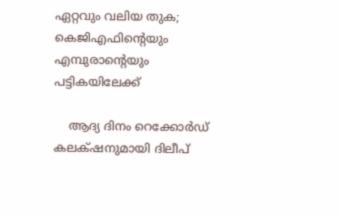ഏറ്റവും വലിയ തുക; കെജിഎഫിന്റെയും എമ്പുരാന്റെയും പട്ടികയിലേക്ക്‌

    ആദ്യ ദിനം റെക്കോർഡ് കലക്‌ഷനുമായി ദിലീപ്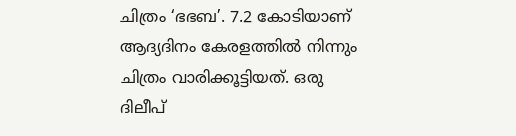ചിത്രം ‘ഭഭബ’. 7.2 കോടിയാണ് ആദ്യദിനം കേരളത്തിൽ നിന്നും ചിത്രം വാരിക്കൂട്ടിയത്. ഒരു ദിലീപ്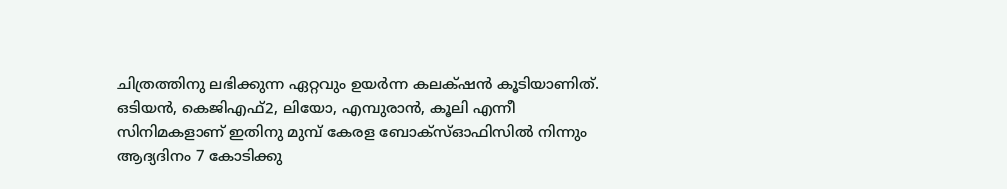ചിത്രത്തിനു ലഭിക്കുന്ന ഏറ്റവും ഉയർന്ന കലക്‌ഷൻ കൂടിയാണിത്. ഒടിയൻ, കെജിഎഫ്2, ലിയോ, എമ്പുരാൻ, കൂലി എന്നീ സിനിമകളാണ് ഇതിനു മുമ്പ് കേരള ബോക്സ്ഓഫിസിൽ നിന്നും ആദ്യദിനം 7 കോടിക്കു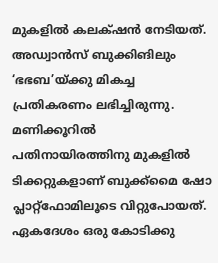മുകളിൽ കലക്‌ഷൻ നേടിയത്.   അഡ്വാൻസ് ബുക്കിങിലും ‘ഭഭബ’യ്ക്കു മികച്ച പ്രതികരണം ലഭിച്ചിരുന്നു. മണിക്കൂറില്‍ പതിനായിരത്തിനു മുകളിൽ ടിക്കറ്റുകളാണ് ബുക്ക്മൈ ഷോ പ്ലാറ്റ്ഫോമിലൂടെ വിറ്റുപോയത്. ഏകദേശം ഒരു കോടിക്കു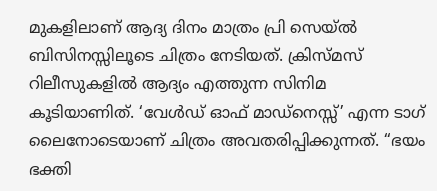മുകളിലാണ് ആദ്യ ദിനം മാത്രം പ്രി സെയ്ൽ ബിസിനസ്സിലൂടെ ചിത്രം നേടിയത്. ക്രിസ്മസ് റിലീസുകളിൽ ആദ്യം എത്തുന്ന സിനിമ കൂടിയാണിത്. ‘വേൾഡ് ഓഫ് മാഡ്‌നെസ്സ്’ എന്ന ടാഗ് ലൈനോടെയാണ് ചിത്രം അവതരിപ്പിക്കുന്നത്. “ഭയം ഭക്തി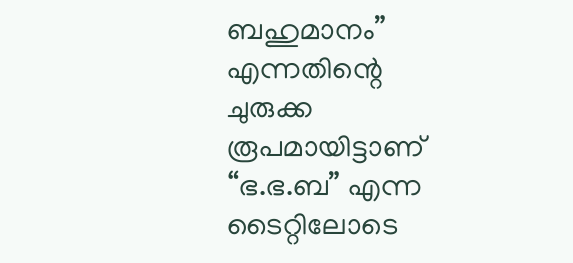ബഹുമാനം” എന്നതിന്റെ ചുരുക്ക രൂപമായിട്ടാണ് “ഭ.ഭ.ബ” എന്ന ടൈറ്റിലോടെ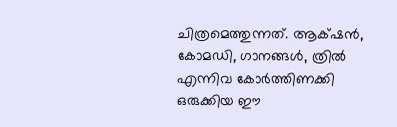ചിത്രമെത്തുന്നത്. ആക്‌ഷൻ, കോമഡി, ഗാനങ്ങൾ, ത്രിൽ എന്നിവ കോർത്തിണക്കി ഒരുക്കിയ ഈ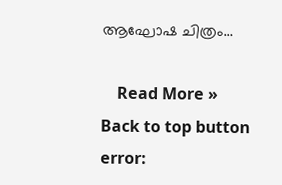ആഘോഷ ചിത്രം…

    Read More »
Back to top button
error: